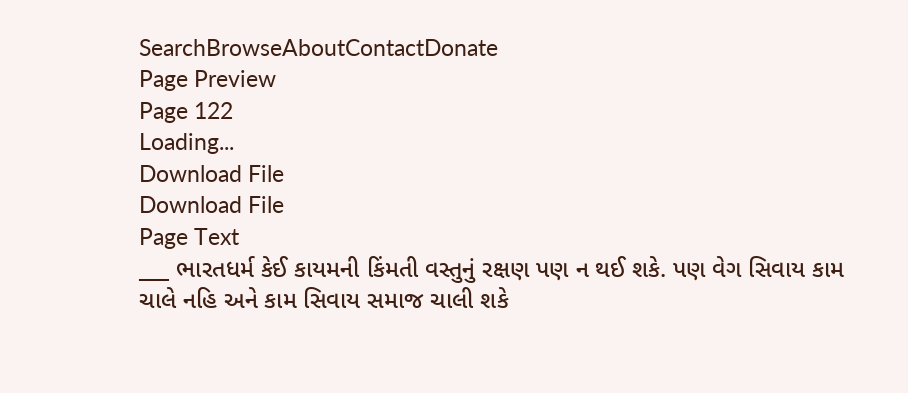SearchBrowseAboutContactDonate
Page Preview
Page 122
Loading...
Download File
Download File
Page Text
___ ભારતધર્મ કેઈ કાયમની કિંમતી વસ્તુનું રક્ષણ પણ ન થઈ શકે. પણ વેગ સિવાય કામ ચાલે નહિ અને કામ સિવાય સમાજ ચાલી શકે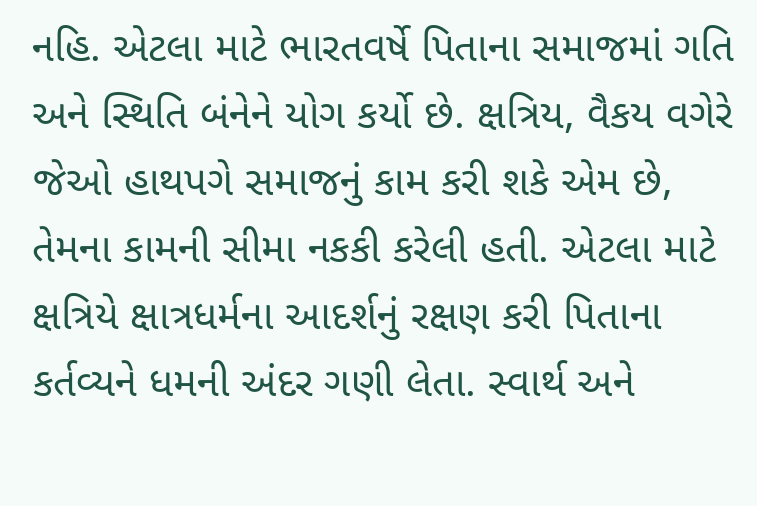નહિ. એટલા માટે ભારતવર્ષે પિતાના સમાજમાં ગતિ અને સ્થિતિ બંનેને યોગ કર્યો છે. ક્ષત્રિય, વૈકય વગેરે જેઓ હાથપગે સમાજનું કામ કરી શકે એમ છે, તેમના કામની સીમા નકકી કરેલી હતી. એટલા માટે ક્ષત્રિયે ક્ષાત્રધર્મના આદર્શનું રક્ષણ કરી પિતાના કર્તવ્યને ધમની અંદર ગણી લેતા. સ્વાર્થ અને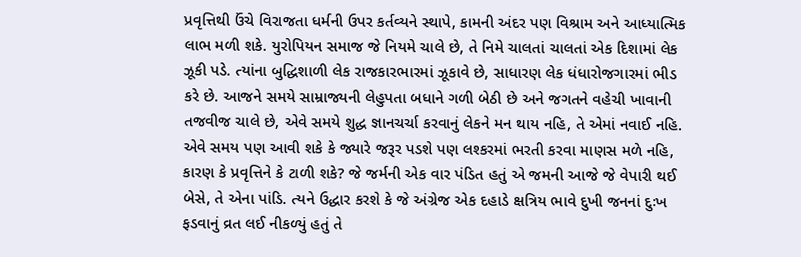પ્રવૃત્તિથી ઉંચે વિરાજતા ધર્મની ઉપર કર્તવ્યને સ્થાપે, કામની અંદર પણ વિશ્રામ અને આધ્યાત્મિક લાભ મળી શકે. યુરોપિયન સમાજ જે નિયમે ચાલે છે, તે નિમે ચાલતાં ચાલતાં એક દિશામાં લેક ઝૂકી પડે. ત્યાંના બુદ્ધિશાળી લેક રાજકારભારમાં ઝૂકાવે છે, સાધારણ લેક ધંધારોજગારમાં ભીડ કરે છે. આજને સમયે સામ્રાજ્યની લેહુપતા બધાને ગળી બેઠી છે અને જગતને વહેચી ખાવાની તજવીજ ચાલે છે, એવે સમયે શુદ્ધ જ્ઞાનચર્ચા કરવાનું લેકને મન થાય નહિ, તે એમાં નવાઈ નહિ. એવે સમય પણ આવી શકે કે જ્યારે જરૂર પડશે પણ લશ્કરમાં ભરતી કરવા માણસ મળે નહિ, કારણ કે પ્રવૃત્તિને કે ટાળી શકે? જે જર્મની એક વાર પંડિત હતું એ જમની આજે જે વેપારી થઈ બેસે, તે એના પાંડિ. ત્યને ઉદ્ધાર કરશે કે જે અંગ્રેજ એક દહાડે ક્ષત્રિય ભાવે દુખી જનનાં દુઃખ ફડવાનું વ્રત લઈ નીકળ્યું હતું તે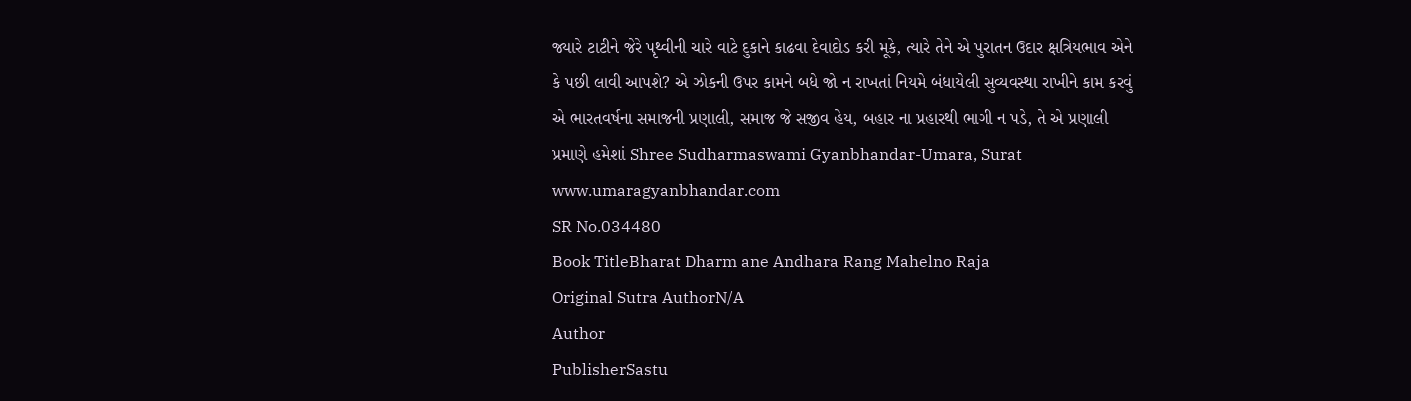જ્યારે ટાટીને જેરે પૃથ્વીની ચારે વાટે દુકાને કાઢવા દેવાદોડ કરી મૂકે, ત્યારે તેને એ પુરાતન ઉદાર ક્ષત્રિયભાવ એને કે પછી લાવી આપશે? એ ઝોકની ઉપર કામને બધે જો ન રાખતાં નિયમે બંધાયેલી સુવ્યવસ્થા રાખીને કામ કરવું એ ભારતવર્ષના સમાજની પ્રણાલી, સમાજ જે સજીવ હેય, બહાર ના પ્રહારથી ભાગી ન પડે, તે એ પ્રણાલી પ્રમાણે હમેશાં Shree Sudharmaswami Gyanbhandar-Umara, Surat www.umaragyanbhandar.com
SR No.034480
Book TitleBharat Dharm ane Andhara Rang Mahelno Raja
Original Sutra AuthorN/A
Author
PublisherSastu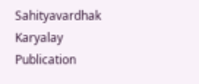Sahityavardhak Karyalay
Publication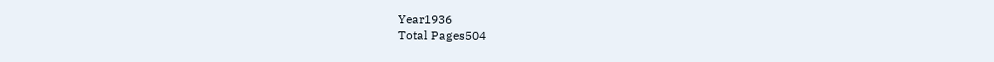Year1936
Total Pages504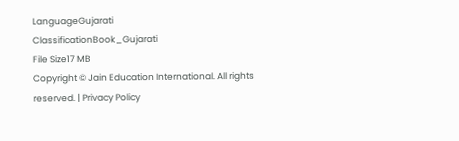LanguageGujarati
ClassificationBook_Gujarati
File Size17 MB
Copyright © Jain Education International. All rights reserved. | Privacy Policy